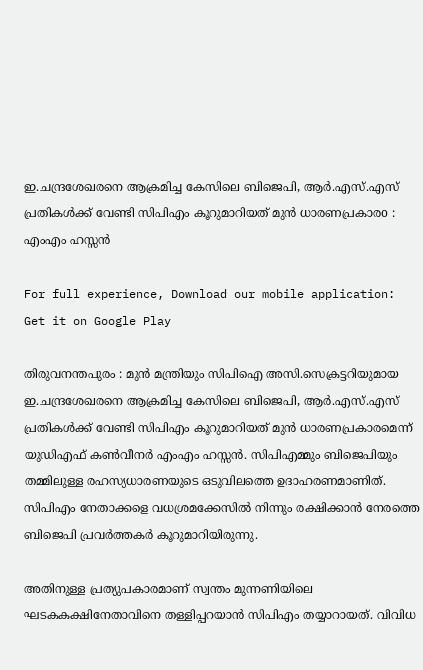ഇ.ചന്ദ്രശേഖരനെ ആക്രമിച്ച കേസിലെ ബിജെപി, ആര്‍.എസ്.എസ് പ്രതികള്‍ക്ക് വേണ്ടി സിപിഎം കൂറുമാറിയത് മുന്‍ ധാരണപ്രകാരo : എംഎം ഹസ്സന്‍

For full experience, Download our mobile application:
Get it on Google Play

തിരുവനന്തപുരം : മുന്‍ മന്ത്രിയും സിപിഐ അസി.സെക്രട്ടറിയുമായ ഇ.ചന്ദ്രശേഖരനെ ആക്രമിച്ച കേസിലെ ബിജെപി, ആര്‍.എസ്.എസ് പ്രതികള്‍ക്ക് വേണ്ടി സിപിഎം കൂറുമാറിയത് മുന്‍ ധാരണപ്രകാരമെന്ന് യുഡിഎഫ് കണ്‍വീനര്‍ എംഎം ഹസ്സന്‍. സിപിഎമ്മും ബിജെപിയും തമ്മിലുള്ള രഹസ്യധാരണയുടെ ഒടുവിലത്തെ ഉദാഹരണമാണിത്. സിപിഎം നേതാക്കളെ വധശ്രമക്കേസില്‍ നിന്നും രക്ഷിക്കാന്‍ നേരത്തെ ബിജെപി പ്രവര്‍ത്തകര്‍ കൂറുമാറിയിരുന്നു.

അതിനുള്ള പ്രത്യുപകാരമാണ് സ്വന്തം മുന്നണിയിലെ ഘടകകക്ഷിനേതാവിനെ തള്ളിപ്പറയാന്‍ സിപിഎം തയ്യാറായത്. വിവിധ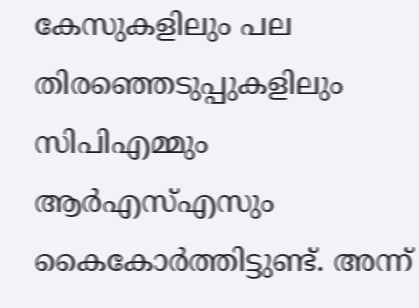കേസുകളിലും പല തിരഞ്ഞെടുപ്പുകളിലും സിപിഎമ്മും ആര്‍എസ്‌എസും കൈകോര്‍ത്തിട്ടുണ്ട്. അന്ന്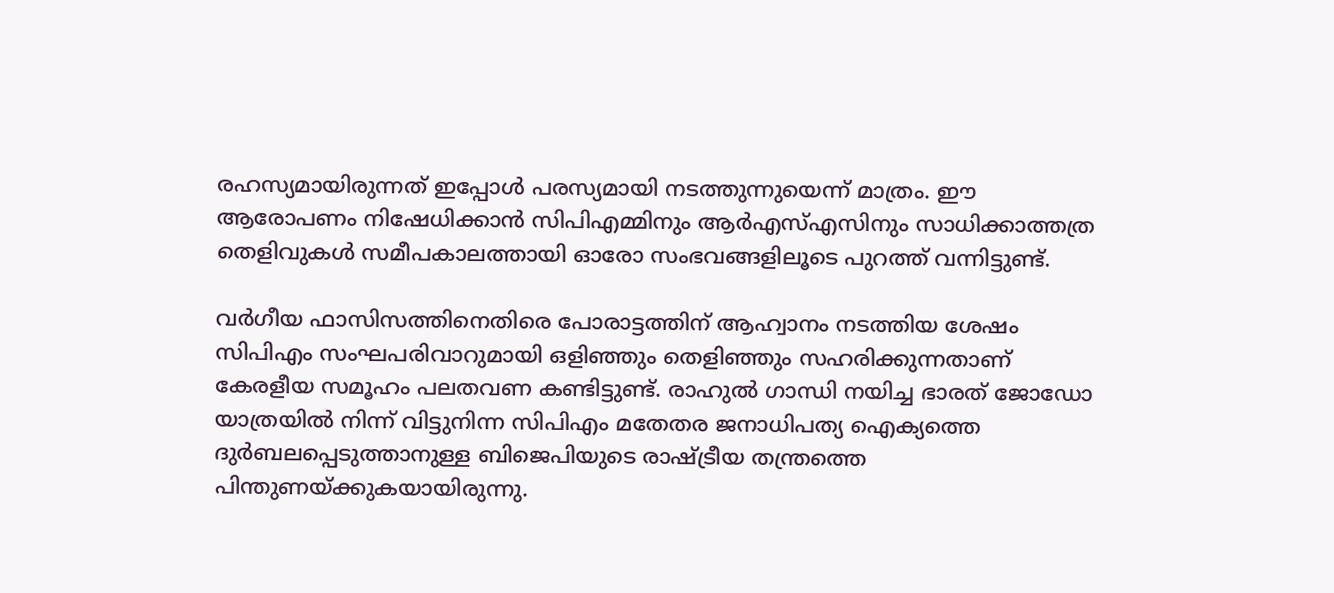രഹസ്യമായിരുന്നത് ഇപ്പോള്‍ പരസ്യമായി നടത്തുന്നുയെന്ന് മാത്രം. ഈ ആരോപണം നിഷേധിക്കാന്‍ സിപിഎമ്മിനും ആര്‍എസ്‌എസിനും സാധിക്കാത്തത്ര തെളിവുകള്‍ സമീപകാലത്തായി ഓരോ സംഭവങ്ങളിലൂടെ പുറത്ത് വന്നിട്ടുണ്ട്.

വര്‍ഗീയ ഫാസിസത്തിനെതിരെ പോരാട്ടത്തിന് ആഹ്വാനം നടത്തിയ ശേഷം സിപിഎം സംഘപരിവാറുമായി ഒളിഞ്ഞും തെളിഞ്ഞും സഹരിക്കുന്നതാണ് കേരളീയ സമൂഹം പലതവണ കണ്ടിട്ടുണ്ട്. രാഹുല്‍ ഗാന്ധി നയിച്ച ഭാരത് ജോഡോ യാത്രയില്‍ നിന്ന് വിട്ടുനിന്ന സിപിഎം മതേതര ജനാധിപത്യ ഐക്യത്തെ ദുര്‍ബലപ്പെടുത്താനുള്ള ബിജെപിയുടെ രാഷ്ട്രീയ തന്ത്രത്തെ പിന്തുണയ്ക്കുകയായിരുന്നു.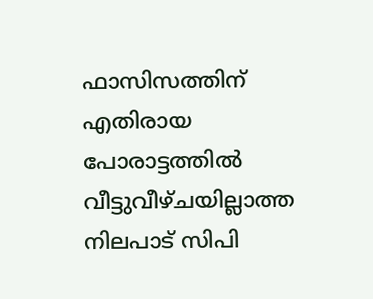ഫാസിസത്തിന് എതിരായ പോരാട്ടത്തില്‍ വീട്ടുവീഴ്ചയില്ലാത്ത നിലപാട് സിപി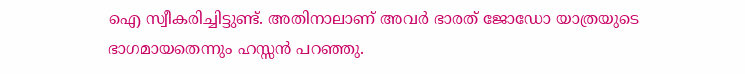ഐ സ്വീകരിച്ചിട്ടുണ്ട്. അതിനാലാണ് അവര്‍ ഭാരത് ജോഡോ യാത്രയുടെ ഭാഗമായതെന്നും ഹസ്സന്‍ പറഞ്ഞു.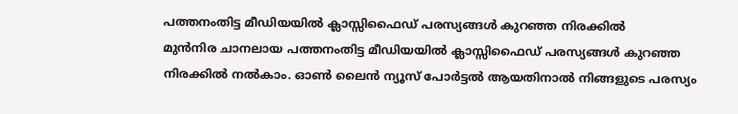പത്തനംതിട്ട മീഡിയയില്‍ ക്ലാസ്സിഫൈഡ് പരസ്യങ്ങള്‍ കുറഞ്ഞ നിരക്കില്‍
മുന്‍നിര ചാനലായ പത്തനംതിട്ട മീഡിയയില്‍ ക്ലാസ്സിഫൈഡ് പരസ്യങ്ങള്‍ കുറഞ്ഞ നിരക്കില്‍ നല്‍കാം. ഓണ്‍ ലൈന്‍ ന്യൂസ് പോര്‍ട്ടല്‍ ആയതിനാല്‍ നിങ്ങളുടെ പരസ്യം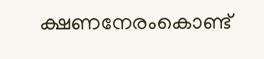ക്ഷണനേരംകൊണ്ട്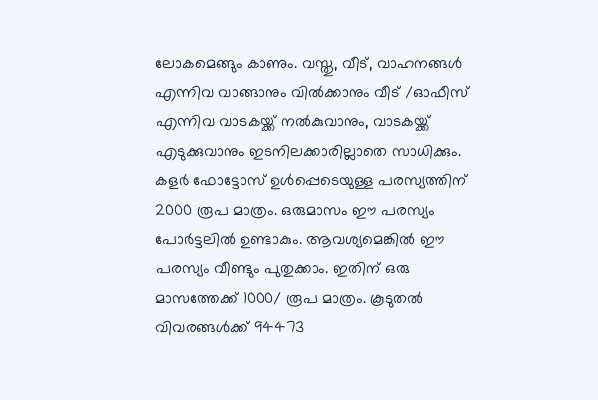ലോകമെങ്ങും കാണും. വസ്തു, വീട്, വാഹനങ്ങള്‍ എന്നിവ വാങ്ങാനും വില്‍ക്കാനും വീട് /ഓഫീസ് എന്നിവ വാടകയ്ക്ക് നല്‍കുവാനും, വാടകയ്ക്ക് എടുക്കുവാനും ഇടനിലക്കാരില്ലാതെ സാധിക്കും. കളര്‍ ഫോട്ടോസ് ഉള്‍പ്പെടെയുള്ള പരസ്യത്തിന് 2000 രൂപ മാത്രം. ഒരുമാസം ഈ പരസ്യം പോര്‍ട്ടലില്‍ ഉണ്ടാകും. ആവശ്യമെങ്കില്‍ ഈ പരസ്യം വീണ്ടും പുതുക്കാം. ഇതിന് ഒരു മാസത്തേക്ക് 1000/ രൂപ മാത്രം. കൂടുതല്‍ വിവരങ്ങള്‍ക്ക് 94473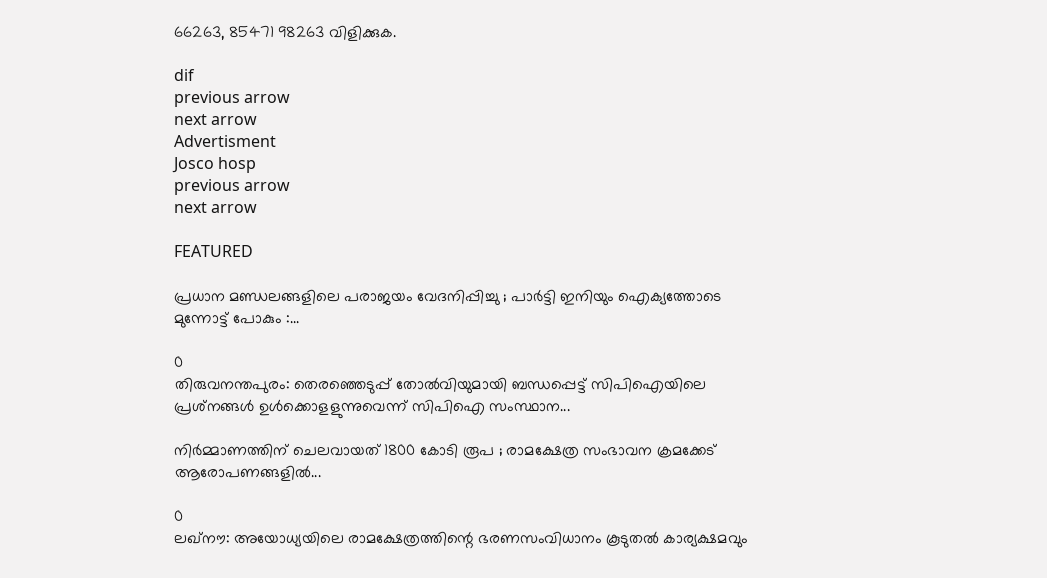66263, 85471 98263 വിളിക്കുക.

dif
previous arrow
next arrow
Advertisment
Josco hosp
previous arrow
next arrow

FEATURED

പ്രധാന മണ്ഡലങ്ങളിലെ പരാജയം വേദനിപ്പിച്ചു ; പാർട്ടി ഇനിയും ഐക്യത്തോടെ മുന്നോട്ട് പോകും :...

0
തിരുവനന്തപുരം: തെരഞ്ഞെടുപ്പ് തോല്‍വിയുമായി ബന്ധപ്പെട്ട് സിപിഐയിലെ പ്രശ്‌നങ്ങള്‍ ഉള്‍ക്കൊളളുന്നുവെന്ന് സിപിഐ സംസ്ഥാന...

നിർമ്മാണത്തിന് ചെലവായത് 1800 കോടി രൂപ ; രാമക്ഷേത്ര സംഭാവന ക്രമക്കേട് ആരോപണങ്ങളിൽ...

0
ലഖ്നൗ: അയോധ്യയിലെ രാമക്ഷേത്രത്തിന്റെ ഭരണസംവിധാനം കൂടുതൽ കാര്യക്ഷമവും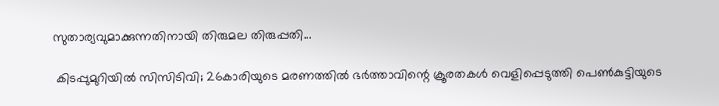സുതാര്യവുമാക്കുന്നതിനായി തിരുമല തിരുപ്പതി...

 കിടപ്പുമുറിയിൽ സിസിടിവി; 26കാരിയുടെ മരണത്തിൽ ഭർത്താവിന്റെ ക്രൂരതകൾ വെളിപ്പെടുത്തി പെൺകുട്ടിയുടെ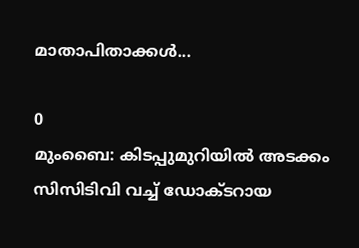മാതാപിതാക്കൾ...

0
മുംബൈ: കിടപ്പുമുറിയിൽ അടക്കം സിസിടിവി വച്ച് ഡോക്ടറായ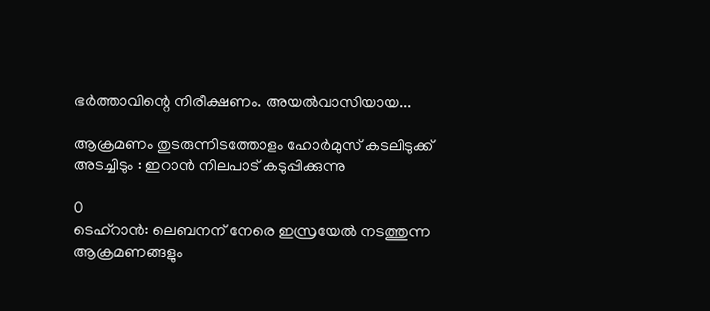ഭർത്താവിന്റെ നിരീക്ഷണം. അയൽവാസിയായ...

ആക്രമണം തുടരുന്നിടത്തോളം ഹോർമുസ് കടലിടുക്ക് അടച്ചിടും : ഇറാൻ നിലപാട് കടുപ്പിക്കുന്നു

0
ടെഹ്റാൻ: ലെബനന് നേരെ ഇസ്രയേൽ നടത്തുന്ന ആക്രമണങ്ങളും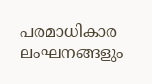പരമാധികാര ലംഘനങ്ങളും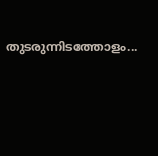തുടരുന്നിടത്തോളം...